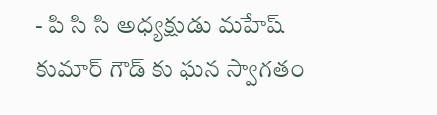- పి సి సి అధ్యక్షుడు మహేష్ కుమార్ గౌడ్ కు ఘన స్వాగతం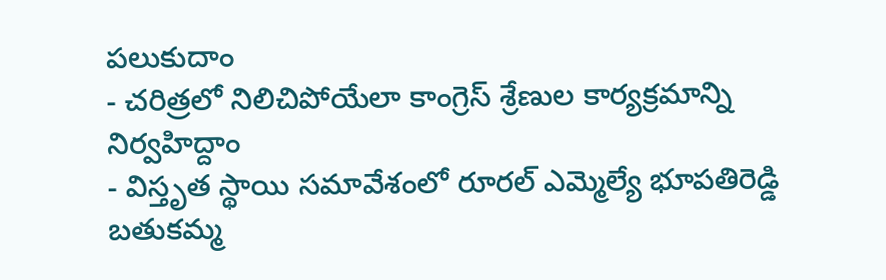పలుకుదాం
- చరిత్రలో నిలిచిపోయేలా కాంగ్రెస్ శ్రేణుల కార్యక్రమాన్ని నిర్వహిద్దాం
- విస్తృత స్థాయి సమావేశంలో రూరల్ ఎమ్మెల్యే భూపతిరెడ్డి
బతుకమ్మ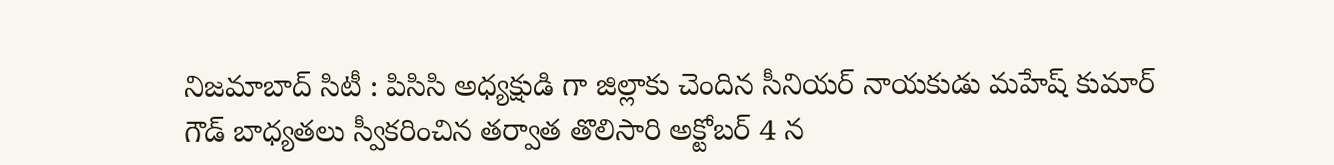నిజమాబాద్ సిటీ : పిసిసి అధ్యక్షుడి గా జిల్లాకు చెందిన సీనియర్ నాయకుడు మహేష్ కుమార్ గౌడ్ బాధ్యతలు స్వీకరించిన తర్వాత తొలిసారి అక్టోబర్ 4 న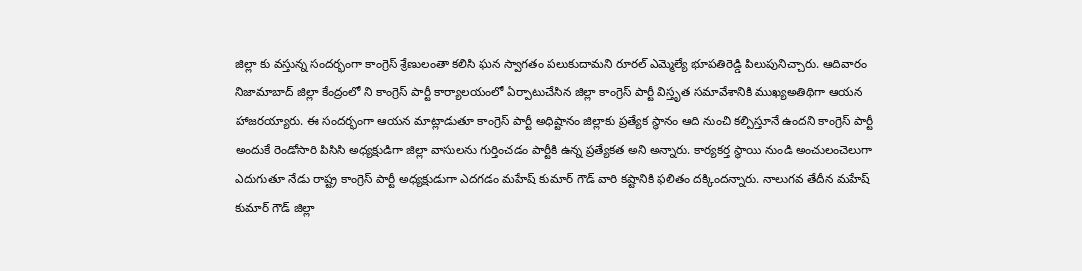జిల్లా కు వస్తున్న సందర్భంగా కాంగ్రెస్ శ్రేణులంతా కలిసి ఘన స్వాగతం పలుకుదామని రూరల్ ఎమ్మెల్యే భూపతిరెడ్డి పిలుపునిచ్చారు. ఆదివారం నిజామాబాద్ జిల్లా కేంద్రంలో ని కాంగ్రెస్ పార్టీ కార్యాలయంలో ఏర్పాటుచేసిన జిల్లా కాంగ్రెస్ పార్టీ విస్తృత సమావేశానికి ముఖ్యఅతిథిగా ఆయన హాజరయ్యారు. ఈ సందర్భంగా ఆయన మాట్లాడుతూ కాంగ్రెస్ పార్టీ అధిష్టానం జిల్లాకు ప్రత్యేక స్థానం ఆది నుంచి కల్పిస్తూనే ఉందని కాంగ్రెస్ పార్టీ అందుకే రెండోసారి పిసిసి అధ్యక్షుడిగా జిల్లా వాసులను గుర్తించడం పార్టీకి ఉన్న ప్రత్యేకత అని అన్నారు. కార్యకర్త స్థాయి నుండి అంచులంచెలుగా ఎదుగుతూ నేడు రాష్ట్ర కాంగ్రెస్ పార్టీ అధ్యక్షుడుగా ఎదగడం మహేష్ కుమార్ గౌడ్ వారి కష్టానికి ఫలితం దక్కిందన్నారు. నాలుగవ తేదీన మహేష్ కుమార్ గౌడ్ జిల్లా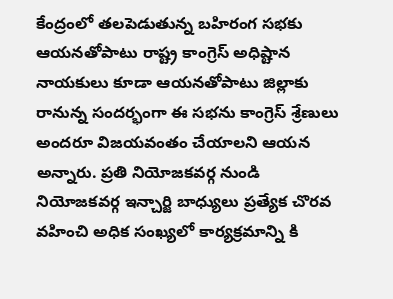కేంద్రంలో తలపెడుతున్న బహిరంగ సభకు ఆయనతోపాటు రాష్ట్ర కాంగ్రెస్ అధిష్టాన నాయకులు కూడా ఆయనతోపాటు జిల్లాకు రానున్న సందర్భంగా ఈ సభను కాంగ్రెస్ శ్రేణులు అందరూ విజయవంతం చేయాలని ఆయన అన్నారు. ప్రతి నియోజకవర్గ నుండి నియోజకవర్గ ఇన్చార్జి బాధ్యులు ప్రత్యేక చొరవ వహించి అధిక సంఖ్యలో కార్యక్రమాన్ని కి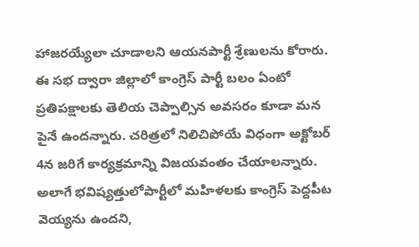హాజరయ్యేలా చూడాలని ఆయనపార్టీ శ్రేణులను కోరారు. ఈ సభ ద్వారా జిల్లాలో కాంగ్రెస్ పార్టీ బలం ఏంటో ప్రతిపక్షాలకు తెలియ చెప్పాల్సిన అవసరం కూడా మన పైనే ఉందన్నారు. చరిత్రలో నిలిచిపోయే విధంగా అక్టోబర్ 4న జరిగే కార్యక్రమాన్ని విజయవంతం చేయాలన్నారు. అలాగే భవిష్యత్తులోపార్టీలో మహిళలకు కాంగ్రెస్ పెద్దపీట వెయ్యను ఉందని,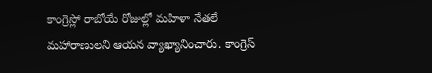కాంగ్రెస్లో రాబోయే రోజుల్లో మహిళా నేతలే మహారాణులని ఆయన వ్యాఖ్యానించారు. కాంగ్రెస్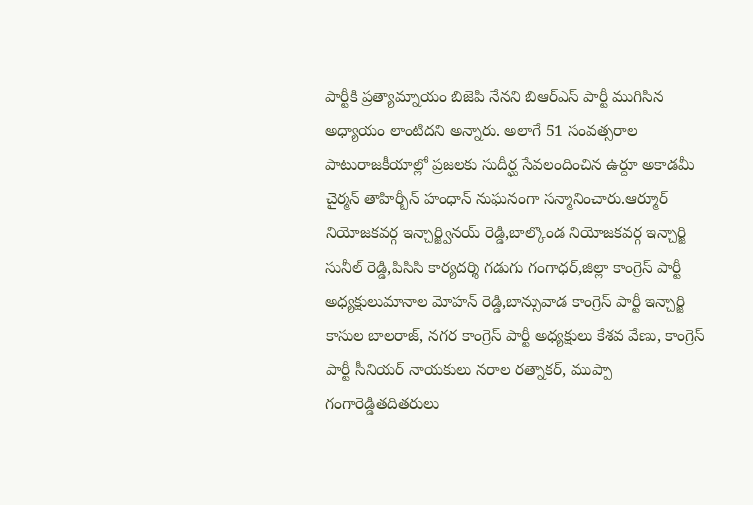పార్టీకి ప్రత్యామ్నాయం బిజెపి నేనని బిఆర్ఎస్ పార్టీ ముగిసిన అధ్యాయం లాంటిదని అన్నారు. అలాగే 51 సంవత్సరాల పాటురాజకీయాల్లో ప్రజలకు సుదీర్ఘ సేవలందించిన ఉర్దూ అకాడమీ చైర్మన్ తాహిర్బీన్ హంధాన్ నుఘనంగా సన్మానించారు.ఆర్మూర్ నియోజకవర్గ ఇన్చార్జ్వినయ్ రెడ్డి,బాల్కొండ నియోజకవర్గ ఇన్చార్జి సునీల్ రెడ్డి,పిసిసి కార్యదర్శి గడుగు గంగాధర్,జిల్లా కాంగ్రెస్ పార్టీ అధ్యక్షులుమానాల మోహన్ రెడ్డి,బాన్సువాడ కాంగ్రెస్ పార్టీ ఇన్చార్జి కాసుల బాలరాజ్, నగర కాంగ్రెస్ పార్టీ అధ్యక్షులు కేశవ వేణు, కాంగ్రెస్ పార్టీ సీనియర్ నాయకులు నరాల రత్నాకర్, ముప్పా గంగారెడ్డితదితరులు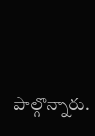పాల్గొన్నారు.